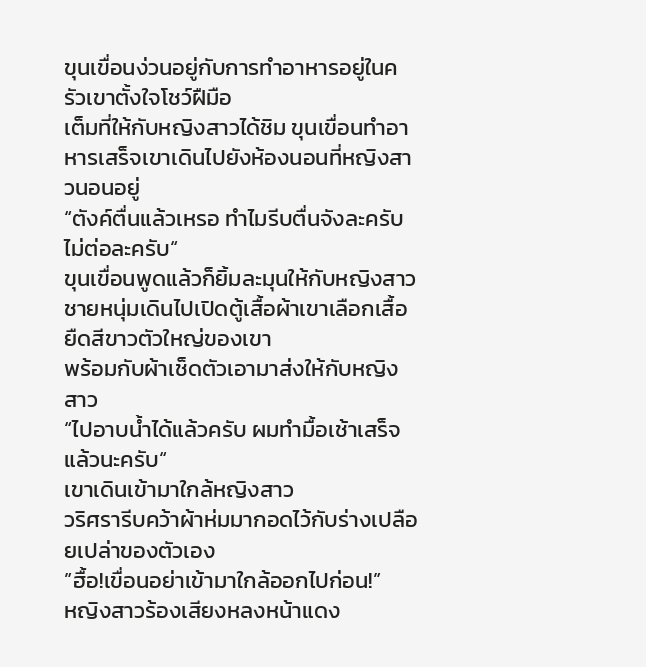ขุนเขื่อนง่วนอยู่กับการทำอาหารอยู่ในครัวเขาตั้งใจโชว์ฝืมือ
เต็มที่ให้กับหญิงสาวได้ชิม ขุนเขื่อนทำอาหารเสร็จเขาเดินไปยังห้องนอนที่หญิงสาวนอนอยู่
“ตังค์ตื่นแล้วเหรอ ทำไมรีบตื่นจังละครับไม่ต่อละครับ“
ขุนเขื่อนพูดแล้วก็ยิ้มละมุนให้กับหญิงสาว
ชายหนุ่มเดินไปเปิดตู้เสื้อผ้าเขาเลือกเสื้อยืดสีขาวตัวใหญ่ของเขา
พร้อมกับผ้าเช็ดตัวเอามาส่งให้กับหญิงสาว
“ไปอาบน้ำได้แล้วครับ ผมทำมื้อเช้าเสร็จแล้วนะครับ“
เขาเดินเข้ามาใกล้หญิงสาว
วริศรารีบคว้าผ้าห่มมากอดไว้กับร่างเปลือยเปล่าของตัวเอง
”ฮื้อ!เขื่อนอย่าเข้ามาใกล้ออกไปก่อน!”
หญิงสาวร้องเสียงหลงหน้าแดง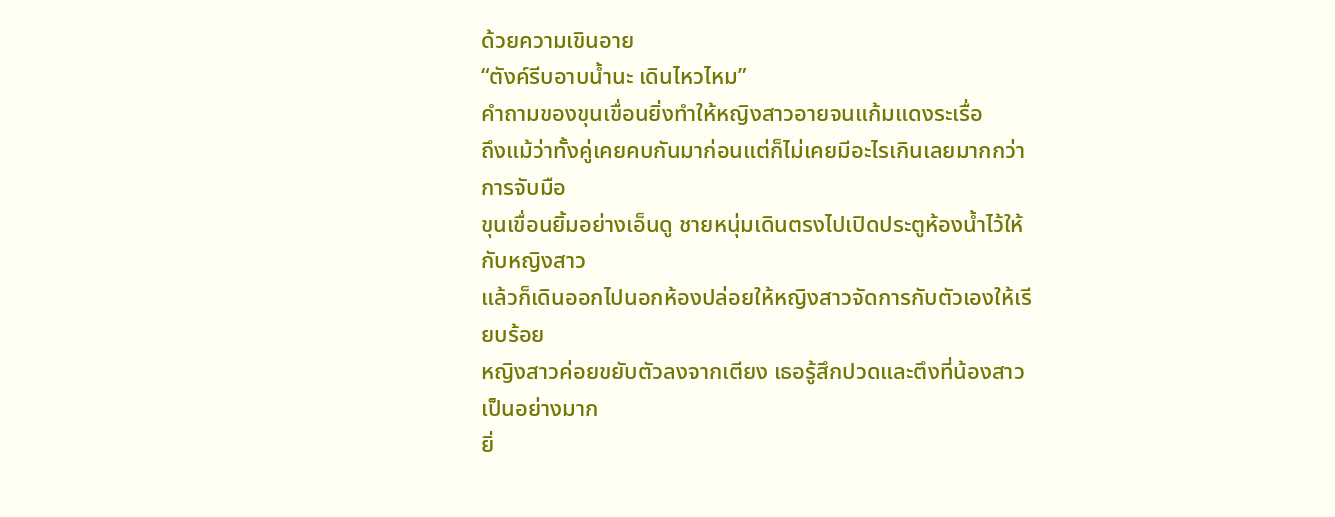ด้วยความเขินอาย
“ตังค์รีบอาบน้ำนะ เดินไหวไหม”
คำถามของขุนเขื่อนยิ่งทำให้หญิงสาวอายจนแก้มแดงระเรื่อ
ถึงแม้ว่าทั้งคู่เคยคบกันมาก่อนแต่ก็ไม่เคยมีอะไรเกินเลยมากกว่าการจับมือ
ขุนเขื่อนยิ้มอย่างเอ็นดู ชายหนุ่มเดินตรงไปเปิดประตูห้องน้ำไว้ให้กับหญิงสาว
แล้วก็เดินออกไปนอกห้องปล่อยให้หญิงสาวจัดการกับตัวเองให้เรียบร้อย
หญิงสาวค่อยขยับตัวลงจากเตียง เธอรู้สึกปวดและตึงที่น้องสาวเป็นอย่างมาก
ยิ่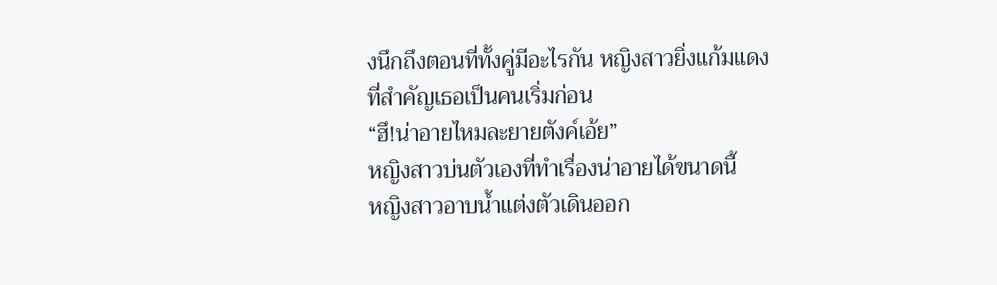งนึกถึงตอนที่ทั้งคู่มีอะไรกัน หญิงสาวยิ่งแก้มแดง ที่สำคัญเธอเป็นคนเริ่มก่อน
“ฮึ!น่าอายไหมละยายตังค์เอ้ย”
หญิงสาวบ่นตัวเองที่ทำเรื่องน่าอายได้ขนาดนี้
หญิงสาวอาบน้ำแต่งตัวเดินออก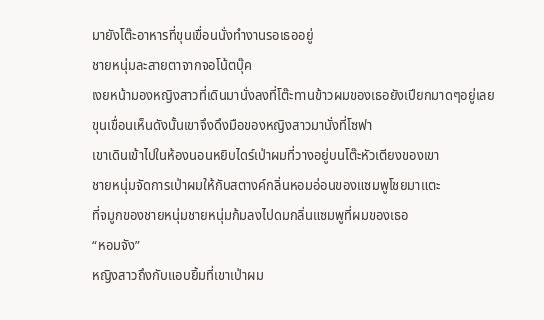มายังโต๊ะอาหารที่ขุนเขื่อนนั่งทำงานรอเธออยู่
ชายหนุ่มละสายตาจากจอโน้ตบุ๊ค
เงยหน้ามองหญิงสาวที่เดินมานั่งลงที่โต๊ะทานข้าวผมของเธอยังเปียกมาดๆอยู่เลย
ขุนเขื่อนเห็นดังนั้นเขาจึงดึงมือของหญิงสาวมานั่งที่โซฟา
เขาเดินเข้าไปในห้องนอนหยิบไดร์เป่าผมที่วางอยู่บนโต๊ะหัวเตียงของเขา
ชายหนุ่มจัดการเป่าผมให้กับสตางค์กลิ่นหอมอ่อนของแซมพูโชยมาแตะ
ที่จมูกของชายหนุ่มชายหนุ่มก้มลงไปดมกลิ่นแซมพูที่ผมของเธอ
“หอมจัง”
หญิงสาวถึงกับแอบยิ้มที่เขาเป่าผม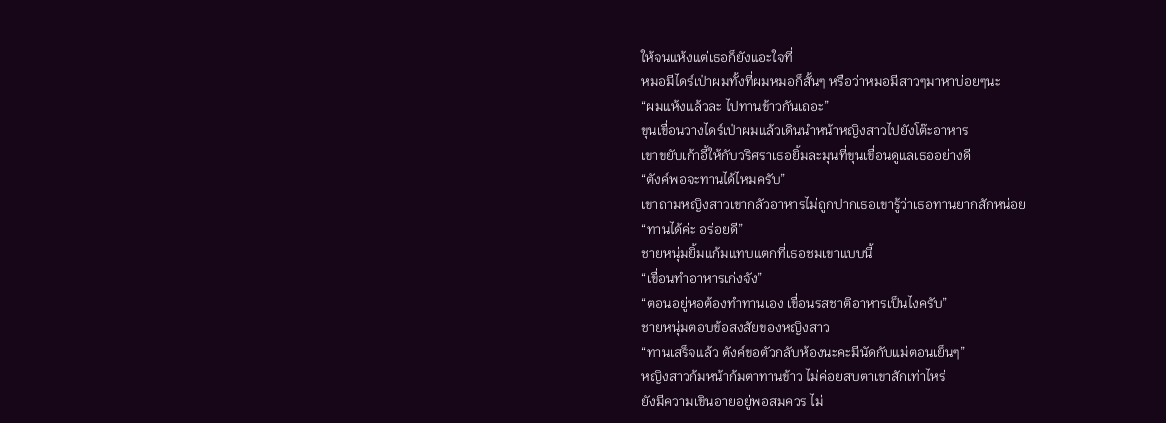ให้จนแห้งแต่เธอก็ยังแอะใจที่
หมอมีไดร์เป่าผมทั้งที่ผมหมอก็สั้นๆ หรือว่าหมอมีสาวๆมาหาบ่อยๆนะ
“ผมแห้งแล้วละ ไปทานข้าวกันเถอะ”
ขุนเขื่อนวางไดร์เป่าผมแล้วเดินนำหน้าหญิงสาวไปยังโต๊ะอาหาร
เขาขยับเก้าอี้ให้กับวริศราเธอยิ้มละมุนที่ขุนเขื่อนดูแลเธออย่างดี
“ตังค์พอจะทานได้ไหมครับ”
เขาถามหญิงสาวเขากลัวอาหารไม่ถูกปากเธอเขารู้ว่าเธอทานยากสักหน่อย
“ทานได้ค่ะ อร่อยดี”
ชายหนุ่มยิ้มแก้มแทบแตกที่เธอชมเขาแบบนี้
“เขื่อนทำอาหารเก่งจัง”
“ตอนอยู่หอต้องทำทานเอง เขื่อนรสชาติอาหารเป็นไงครับ”
ชายหนุ่มตอบข้อสงสัยของหญิงสาว
“ทานเสร็จแล้ว ตังค์ขอตัวกลับห้องนะคะมีนัดกับแม่ตอนเย็นๆ”
หญิงสาวก้มหน้าก้มตาทานข้าว ไม่ค่อยสบตาเขาสักเท่าไหร่
ยังมีความเขินอายอยู่พอสมควร ไม่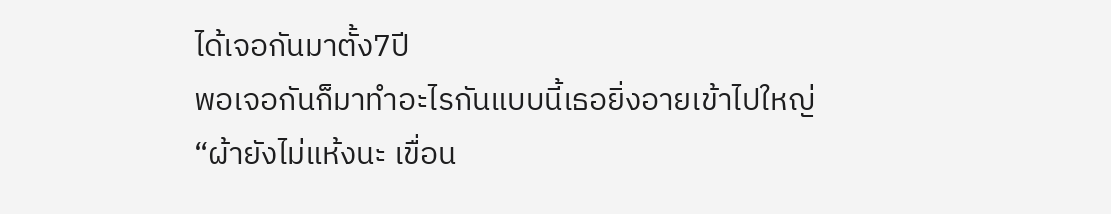ได้เจอกันมาตั้ง7ปี
พอเจอกันก็มาทำอะไรกันแบบนี้เธอยิ่งอายเข้าไปใหญ่
“ผ้ายังไม่แห้งนะ เขื่อน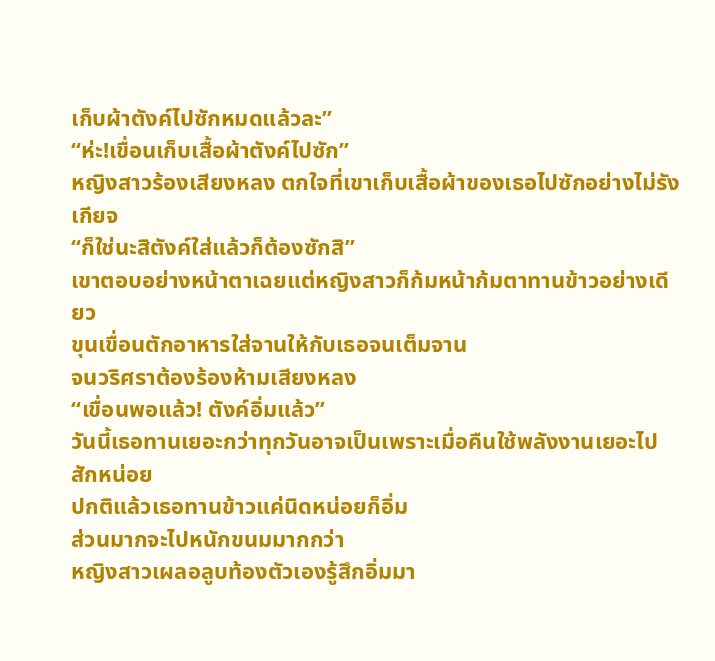เก็บผ้าตังค์ไปซักหมดแล้วละ”
“ห่ะ!เขื่อนเก็บเสื้อผ้าตังค์ไปซัก”
หญิงสาวร้องเสียงหลง ตกใจที่เขาเก็บเสื้อผ้าของเธอไปซักอย่างไม่รังเกียจ
“ก็ใช่นะสิตังค์ใส่แล้วก็ต้องซักสิ”
เขาตอบอย่างหน้าตาเฉยแต่หญิงสาวก็ก้มหน้าก้มตาทานข้าวอย่างเดียว
ขุนเขื่อนตักอาหารใส่จานให้กับเธอจนเต็มจาน
จนวริศราต้องร้องห้ามเสียงหลง
“เขื่อนพอแล้ว! ตังค์อิ่มแล้ว”
วันนี้เธอทานเยอะกว่าทุกวันอาจเป็นเพราะเมื่อคืนใช้พลังงานเยอะไปสักหน่อย
ปกติแล้วเธอทานข้าวแค่นิดหน่อยก็อิ่ม
ส่วนมากจะไปหนักขนมมากกว่า
หญิงสาวเผลอลูบท้องตัวเองรู้สึกอิ่มมา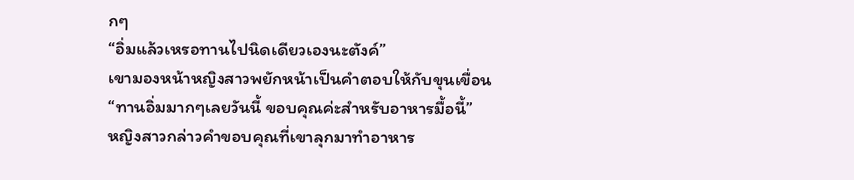กๆ
“อิ่มแล้วเหรอทานไปนิดเดียวเองนะตังค์”
เขามองหน้าหญิงสาวพยักหน้าเป็นคำตอบให้กับขุนเขื่อน
“ทานอิ่มมากๆเลยวันนี้ ขอบคุณค่ะสำหรับอาหารมื้อนี้”
หญิงสาวกล่าวคำขอบคุณที่เขาลุกมาทำอาหาร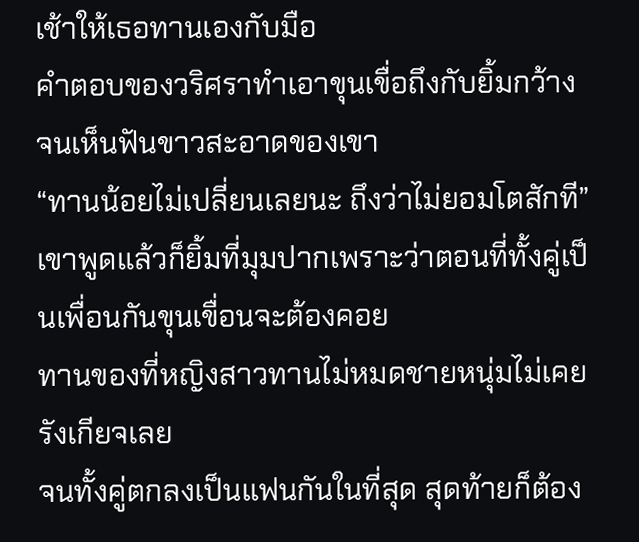เช้าให้เธอทานเองกับมือ
คำตอบของวริศราทำเอาขุนเขื่อถึงกับยิ้มกว้างจนเห็นฟันขาวสะอาดของเขา
“ทานน้อยไม่เปลี่ยนเลยนะ ถึงว่าไม่ยอมโตสักที”
เขาพูดแล้วก็ยิ้มที่มุมปากเพราะว่าตอนที่ทั้งคู่เป็นเพื่อนกันขุนเขื่อนจะต้องคอย
ทานของที่หญิงสาวทานไม่หมดชายหนุ่มไม่เคยรังเกียจเลย
จนทั้งคู่ตกลงเป็นแฟนกันในที่สุด สุดท้ายก็ต้อง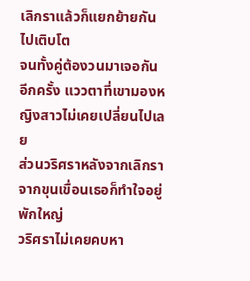เลิกราแล้วก็แยกย้ายกันไปเติบโต
จนทั้งคู่ต้องวนมาเจอกันอีกครั้ง แววตาที่เขามองหญิงสาวไม่เคยเปลี่ยนไปเลย
ส่วนวริศราหลังจากเลิกราจากขุนเขื่อนเธอก็ทำใจอยู่พักใหญ่
วริศราไม่เคยคบหา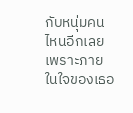กับหนุ่มคนไหนอีกเลยเพราะภายในใจของเธอ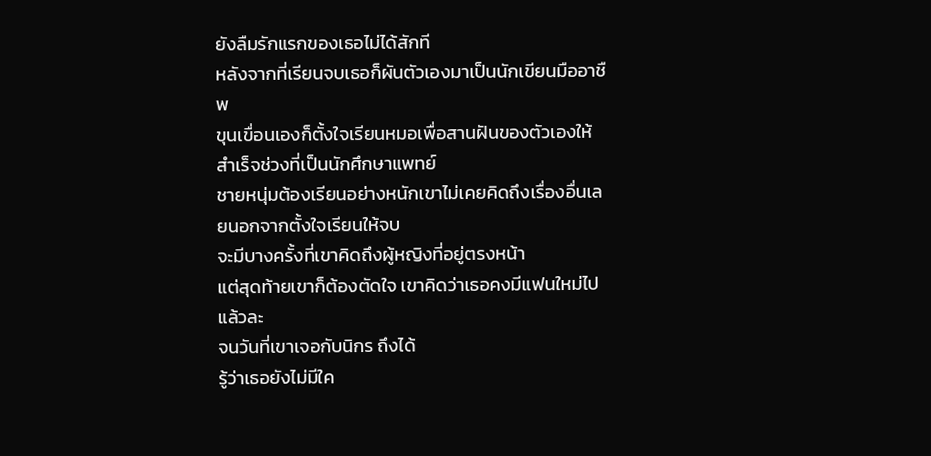ยังลืมรักแรกของเธอไม่ได้สักที
หลังจากที่เรียนจบเธอก็ผันตัวเองมาเป็นนักเขียนมืออาชืพ
ขุนเขื่อนเองก็ตั้งใจเรียนหมอเพื่อสานฝันของตัวเองให้สำเร็จช่วงที่เป็นนักศึกษาแพทย์
ชายหนุ่มต้องเรียนอย่างหนักเขาไม่เคยคิดถึงเรื่องอื่นเลยนอกจากตั้งใจเรียนให้จบ
จะมีบางครั้งที่เขาคิดถึงผู้หญิงที่อยู่ตรงหน้า
แต่สุดท้ายเขาก็ต้องตัดใจ เขาคิดว่าเธอคงมีแฟนใหม่ไปแล้วละ
จนวันที่เขาเจอกับนิกร ถึงได้
รู้ว่าเธอยังไม่มีใค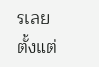รเลยตั้งแต่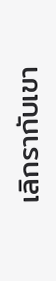เลิกรากับเขา